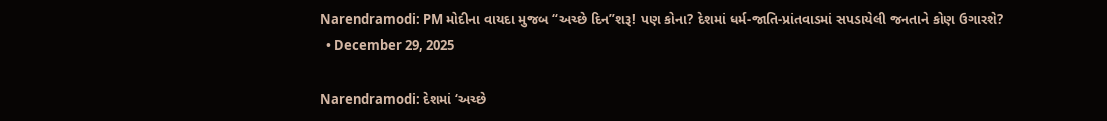Narendramodi: PM મોદીના વાયદા મુજબ “અચ્છે દિન”શરૂ! પણ કોના? દેશમાં ધર્મ-જાતિ-પ્રાંતવાડમાં સપડાયેલી જનતાને કોણ ઉગારશે?
  • December 29, 2025

Narendramodi: દેશમાં ‘અચ્છે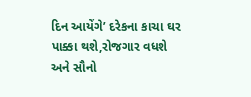દિન આયેંગે’ દરેકના કાચા ઘર પાક્કા થશે,રોજગાર વધશે અને સૌનો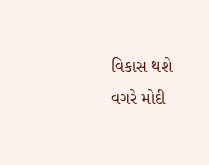વિકાસ થશે વગરે મોદી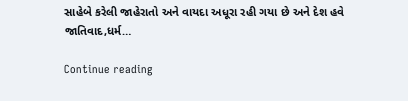સાહેબે કરેલી જાહેરાતો અને વાયદા અધૂરા રહી ગયા છે અને દેશ હવે જાતિવાદ,ધર્મ…

Continue reading